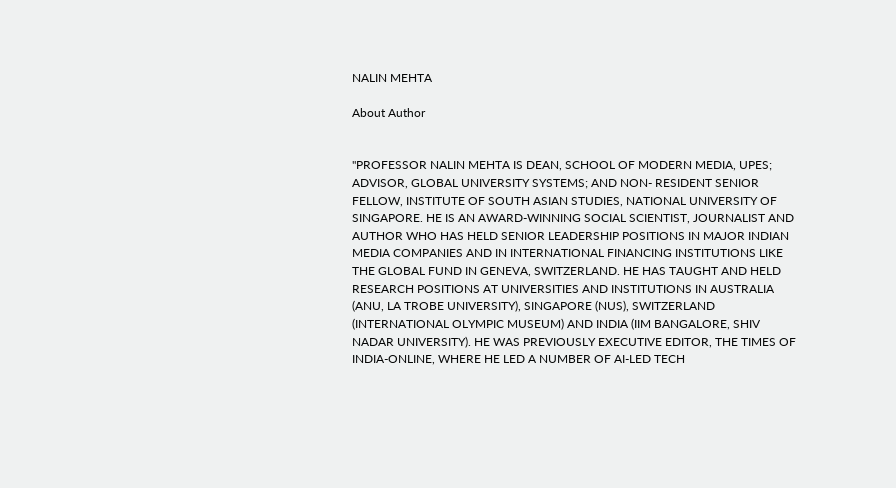NALIN MEHTA

About Author


"PROFESSOR NALIN MEHTA IS DEAN, SCHOOL OF MODERN MEDIA, UPES; ADVISOR, GLOBAL UNIVERSITY SYSTEMS; AND NON- RESIDENT SENIOR FELLOW, INSTITUTE OF SOUTH ASIAN STUDIES, NATIONAL UNIVERSITY OF SINGAPORE. HE IS AN AWARD-WINNING SOCIAL SCIENTIST, JOURNALIST AND AUTHOR WHO HAS HELD SENIOR LEADERSHIP POSITIONS IN MAJOR INDIAN MEDIA COMPANIES AND IN INTERNATIONAL FINANCING INSTITUTIONS LIKE THE GLOBAL FUND IN GENEVA, SWITZERLAND. HE HAS TAUGHT AND HELD RESEARCH POSITIONS AT UNIVERSITIES AND INSTITUTIONS IN AUSTRALIA (ANU, LA TROBE UNIVERSITY), SINGAPORE (NUS), SWITZERLAND (INTERNATIONAL OLYMPIC MUSEUM) AND INDIA (IIM BANGALORE, SHIV NADAR UNIVERSITY). HE WAS PREVIOUSLY EXECUTIVE EDITOR, THE TIMES OF INDIA-ONLINE, WHERE HE LED A NUMBER OF AI-LED TECH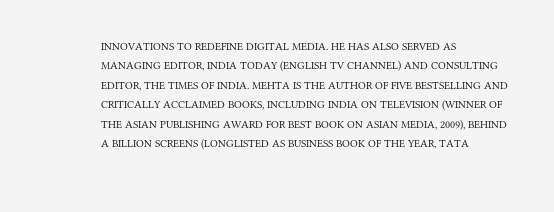INNOVATIONS TO REDEFINE DIGITAL MEDIA. HE HAS ALSO SERVED AS MANAGING EDITOR, INDIA TODAY (ENGLISH TV CHANNEL) AND CONSULTING EDITOR, THE TIMES OF INDIA. MEHTA IS THE AUTHOR OF FIVE BESTSELLING AND CRITICALLY ACCLAIMED BOOKS, INCLUDING INDIA ON TELEVISION (WINNER OF THE ASIAN PUBLISHING AWARD FOR BEST BOOK ON ASIAN MEDIA, 2009), BEHIND A BILLION SCREENS (LONGLISTED AS BUSINESS BOOK OF THE YEAR, TATA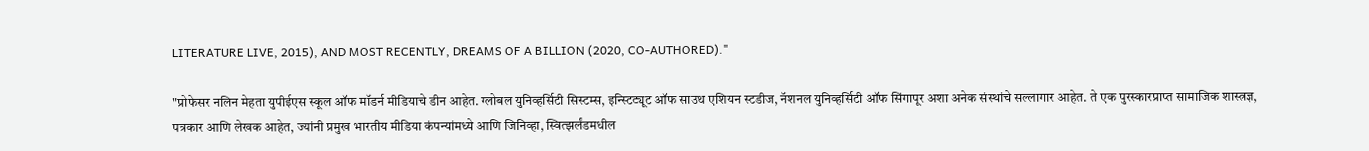LITERATURE LIVE, 2015), AND MOST RECENTLY, DREAMS OF A BILLION (2020, CO-AUTHORED)."

"प्रोफेसर नलिन मेहता युपीईएस स्कूल ऑफ मॉडर्न मीडियाचे डीन आहेत. ग्लोबल युनिव्हर्सिटी सिस्टम्स, इन्स्टिट्यूट ऑफ साउथ एशियन स्टडीज, नॅशनल युनिव्हर्सिटी ऑफ सिंगापूर अशा अनेक संस्थांचे सल्लागार आहेत. ते एक पुरस्कारप्राप्त सामाजिक शास्त्रज्ञ, पत्रकार आणि लेखक आहेत, ज्यांनी प्रमुख भारतीय मीडिया कंपन्यांमध्ये आणि जिनिव्हा, स्वित्झर्लंडमधील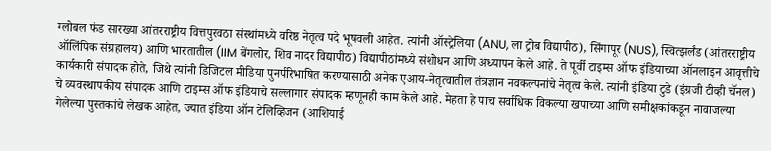ग्लोबल फंड सारख्या आंतरराष्ट्रीय वित्तपुरवठा संस्थांमध्ये वरिष्ठ नेतृत्व पदे भूषवली आहेत. त्यांनी ऑस्ट्रेलिया (ANU, ला ट्रोब विद्यापीठ), सिंगापूर (NUS), स्वित्झर्लंड (आंतरराष्ट्रीय ऑलिंपिक संग्रहालय) आणि भारतातील (IIM बेंगलोर, शिव नादर विद्यापीठ) विद्यापीठांमध्ये संशोधन आणि अध्यापन केले आहे. ते पूर्वी टाइम्स ऑफ इंडियाच्या ऑनलाइन आवृत्तीचे कार्यकारी संपादक होते, जिथे त्यांनी डिजिटल मीडिया पुनर्परिभाषित करण्यासाठी अनेक एआय-नेतृत्वातील तंत्रज्ञान नवकल्पनांचे नेतृत्व केले. त्यांनी इंडिया टुडे (इंग्रजी टीव्ही चॅनल) चे व्यवस्थापकीय संपादक आणि टाइम्स ऑफ इंडियाचे सल्लागार संपादक म्हणूनही काम केले आहे. मेहता हे पाच सर्वाधिक विकल्या खपाच्या आणि समीक्षकांकडून नावाजल्या गेलेल्या पुस्तकांचे लेखक आहेत, ज्यात इंडिया ऑन टेलिव्हिजन (आशियाई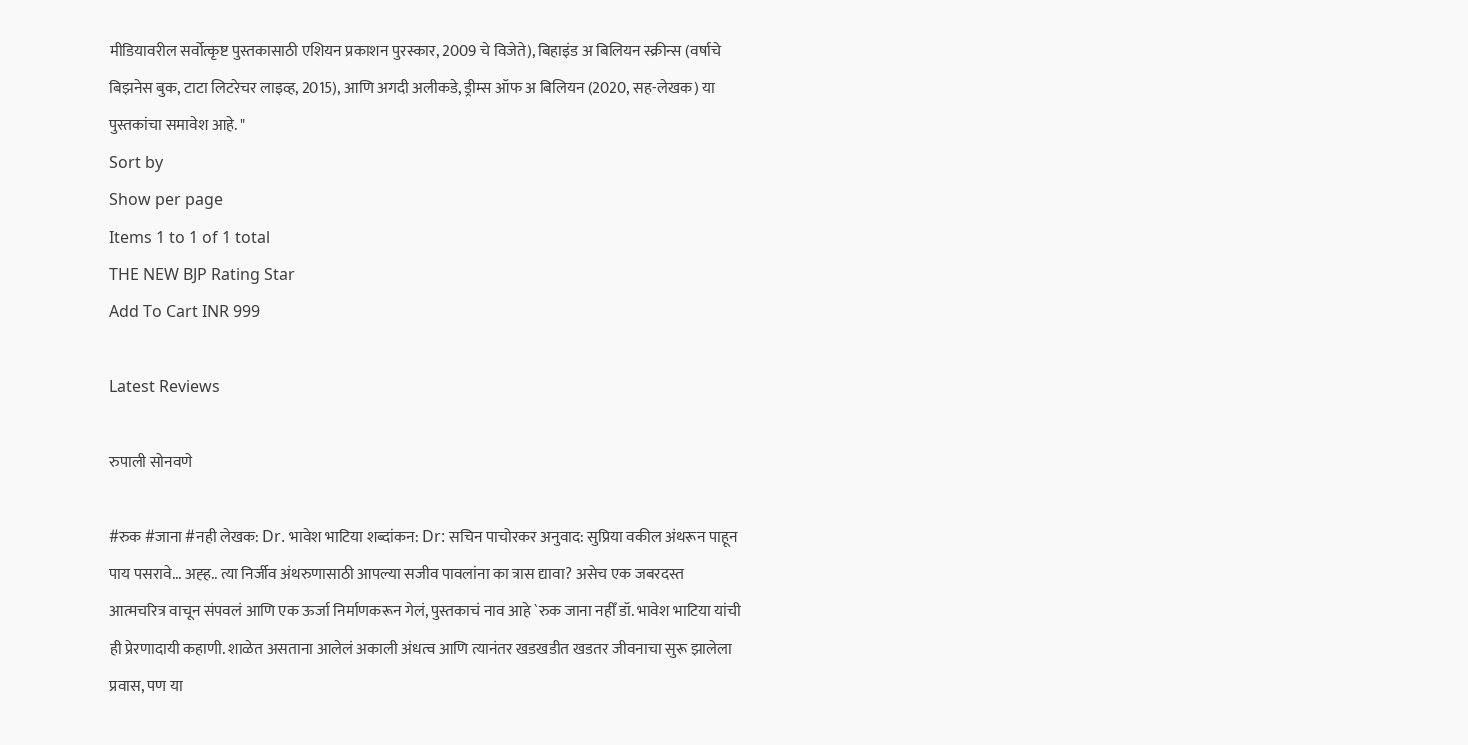मीडियावरील सर्वोत्कृष्ट पुस्तकासाठी एशियन प्रकाशन पुरस्कार, 2009 चे विजेते), बिहाइंड अ बिलियन स्क्रीन्स (वर्षाचे बिझनेस बुक, टाटा लिटरेचर लाइव्ह, 2015), आणि अगदी अलीकडे, ड्रीम्स ऑफ अ बिलियन (2020, सह-लेखक) या पुस्तकांचा समावेश आहे. "
Sort by
Show per page
Items 1 to 1 of 1 total
THE NEW BJP Rating Star
Add To Cart INR 999

Latest Reviews

रुपाली सोनवणे

#रुक #जाना #नही लेखक: Dr. भावेश भाटिया शब्दांकन: Dr: सचिन पाचोरकर अनुवाद: सुप्रिया वकील अंथरून पाहून पाय पसरावे... अह्ह.. त्या निर्जीव अंथरुणासाठी आपल्या सजीव पावलांना का त्रास द्यावा? असेच एक जबरदस्त आत्मचरित्र वाचून संपवलं आणि एक ऊर्जा निर्माणकरून गेलं, पुस्तकाचं नाव आहे `रुक जाना नहीँ डॉ. भावेश भाटिया यांची ही प्रेरणादायी कहाणी. शाळेत असताना आलेलं अकाली अंधत्व आणि त्यानंतर खडखडीत खडतर जीवनाचा सुरू झालेला प्रवास, पण या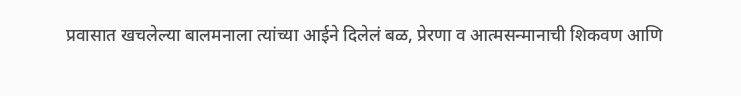प्रवासात खचलेल्या बालमनाला त्यांच्या आईने दिलेलं बळ, प्रेरणा व आत्मसन्मानाची शिकवण आणि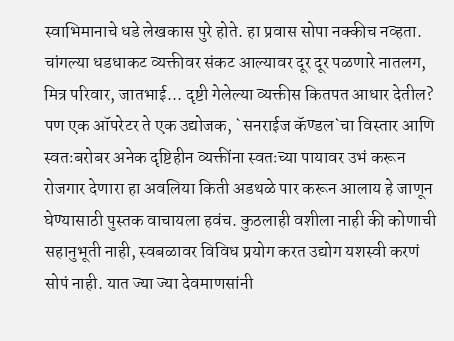स्वाभिमानाचे धडे लेखकास पुरे होते. हा प्रवास सोपा नक्कीच नव्हता. चांगल्या धडधाकट व्यक्तीवर संकट आल्यावर दूर दूर पळणारे नातलग, मित्र परिवार, जातभाई... दृष्टी गेलेल्या व्यक्तीस कितपत आधार देतील? पण एक ऑपरेटर ते एक उद्योजक, `सनराईज कॅण्डल`चा विस्तार आणि स्वतःबरोबर अनेक दृष्टिहीन व्यक्तींना स्वतःच्या पायावर उभं करून रोजगार देणारा हा अवलिया किती अडथळे पार करून आलाय हे जाणून घेण्यासाठी पुस्तक वाचायला हवंच. कुठलाही वशीला नाही की कोणाची सहानुभूती नाही, स्वबळावर विविध प्रयोग करत उद्योग यशस्वी करणं सोपं नाही. यात ज्या ज्या देवमाणसांनी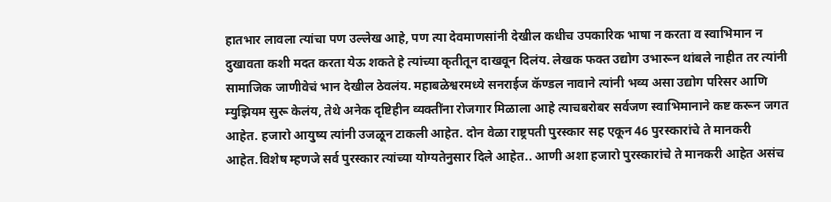हातभार लावला त्यांचा पण उल्लेख आहे, पण त्या देवमाणसांनी देखील कधीच उपकारिक भाषा न करता व स्वाभिमान न दुखावता कशी मदत करता येऊ शकते हे त्यांच्या कृतीतून दाखवून दिलंय. लेखक फक्त उद्योग उभारून थांबले नाहीत तर त्यांनी सामाजिक जाणीवेचं भान देखील ठेवलंय. महाबळेश्वरमध्ये सनराईज कॅण्डल नावाने त्यांनी भव्य असा उद्योग परिसर आणि म्युझियम सुरू केलंय, तेथे अनेक दृष्टिहीन व्यक्तींना रोजगार मिळाला आहे त्याचबरोबर सर्वजण स्वाभिमानाने कष्ट करून जगत आहेत. हजारो आयुष्य त्यांनी उजळून टाकली आहेत. दोन वेळा राष्ट्रपती पुरस्कार सह एकून 46 पुरस्कारांचे ते मानकरी आहेत.विशेष म्हणजे सर्व पुरस्कार त्यांच्या योग्यतेनुसार दिले आहेत.. आणी अशा हजारो पुरस्कारांचे ते मानकरी आहेत असंच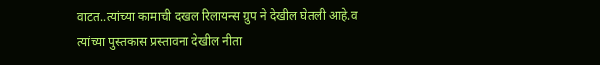वाटत..त्यांच्या कामाची दखल रिलायन्स ग्रुप ने देखील घेतली आहे.व त्यांच्या पुस्तकास प्रस्तावना देखील नीता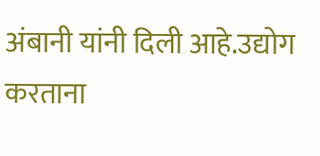अंबानी यांनी दिली आहे.उद्योग करताना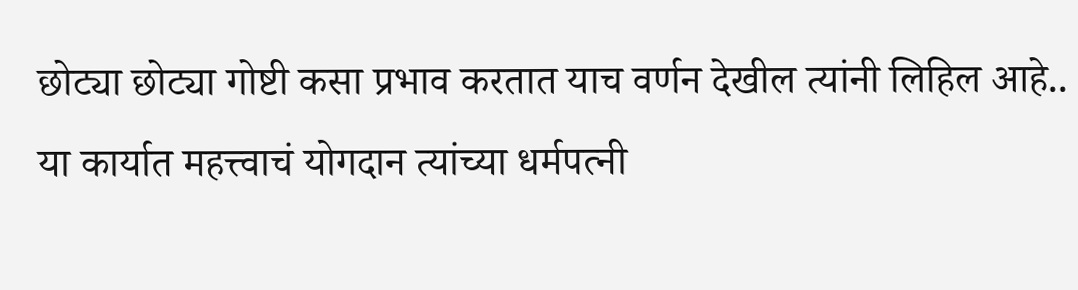छोट्या छोट्या गोष्टी कसा प्रभाव करतात याच वर्णन देखील त्यांनी लिहिल आहे.. या कार्यात महत्त्वाचं योगदान त्यांच्या धर्मपत्नी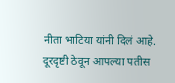नीता भाटिया यांनी दिलं आहे. दूरदृष्टी ठेवून आपल्या पतीस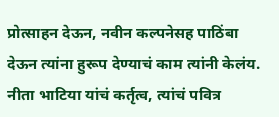प्रोत्साहन देऊन, नवीन कल्पनेसह पाठिंबा देऊन त्यांना हुरूप देण्याचं काम त्यांनी केलंय. नीता भाटिया यांचं कर्तृत्व, त्यांचं पवित्र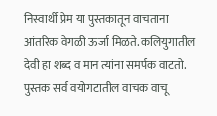निस्वार्थी प्रेम या पुस्तकातून वाचताना आंतरिक वेगळी ऊर्जा मिळते. कलियुगातील देवी हा शब्द व मान त्यांना समर्पक वाटतो. पुस्तक सर्व वयोगटातील वाचक वाचू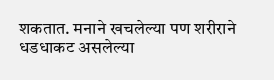शकतात. मनाने खचलेल्या पण शरीराने धडधाकट असलेल्या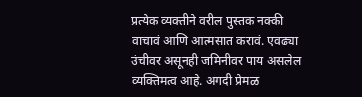प्रत्येक व्यक्तीने वरील पुस्तक नक्की वाचावं आणि आत्मसात करावं. एवढ्या उंचीवर असूनही जमिनीवर पाय असलेल व्यक्तिमत्व आहे. अगदी प्रेमळ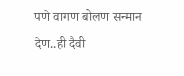पणे वागण बोलण सन्मान देण..ही दैवी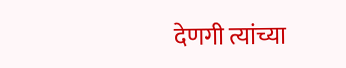देणगी त्यांच्या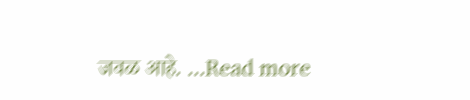जवळ आहे. ...Read more